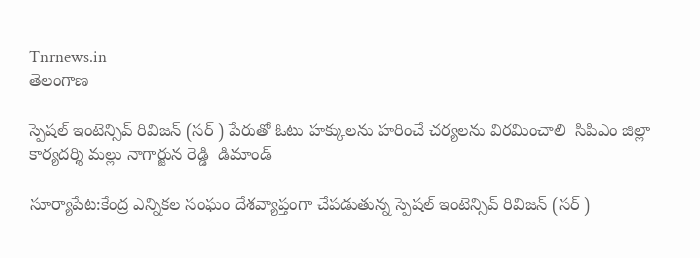Tnrnews.in
తెలంగాణ

స్పెషల్ ఇంటెన్సివ్ రివిజన్ (సర్ ) పేరుతో ఓటు హక్కులను హరించే చర్యలను విరమించాలి  సిపిఎం జిల్లా కార్యదర్శి మల్లు నాగార్జున రెడ్డి  డిమాండ్

సూర్యాపేట:కేంద్ర ఎన్నికల సంఘం దేశవ్యాప్తంగా చేపడుతున్న స్పెషల్ ఇంటెన్సివ్ రివిజన్ (సర్ )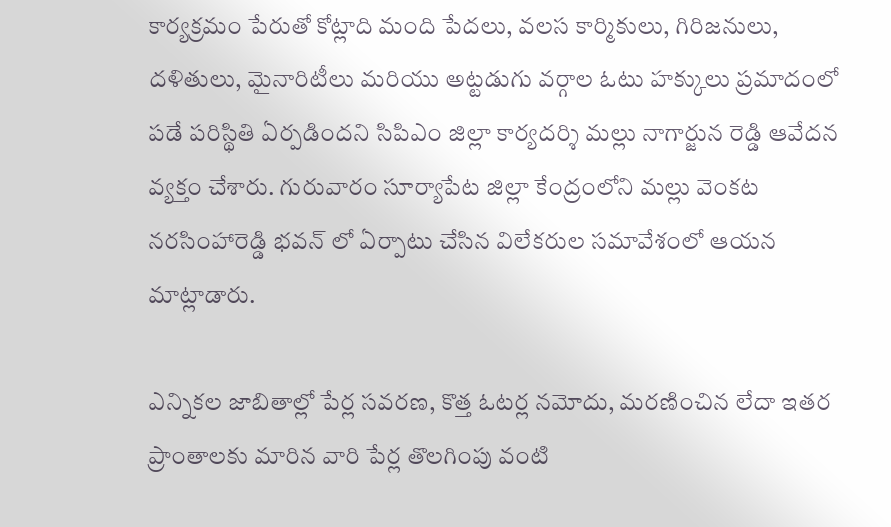కార్యక్రమం పేరుతో కోట్లాది మంది పేదలు, వలస కార్మికులు, గిరిజనులు, దళితులు, మైనారిటీలు మరియు అట్టడుగు వర్గాల ఓటు హక్కులు ప్రమాదంలో పడే పరిస్థితి ఏర్పడిందని సిపిఎం జిల్లా కార్యదర్శి మల్లు నాగార్జున రెడ్డి ఆవేదన వ్యక్తం చేశారు. గురువారం సూర్యాపేట జిల్లా కేంద్రంలోని మల్లు వెంకట నరసింహారెడ్డి భవన్ లో ఏర్పాటు చేసిన విలేకరుల సమావేశంలో ఆయన మాట్లాడారు.

ఎన్నికల జాబితాల్లో పేర్ల సవరణ, కొత్త ఓటర్ల నమోదు, మరణించిన లేదా ఇతర ప్రాంతాలకు మారిన వారి పేర్ల తొలగింపు వంటి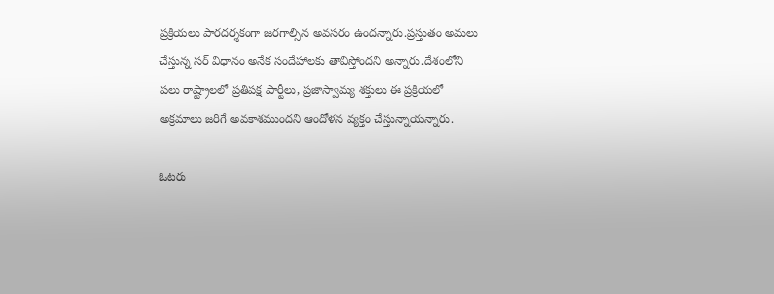ప్రక్రియలు పారదర్శకంగా జరగాల్సిన అవసరం ఉందన్నారు.ప్రస్తుతం అమలు చేస్తున్న సర్ విధానం అనేక సందేహాలకు తావిస్తోందని అన్నారు.దేశంలోని పలు రాష్ట్రాలలో ప్రతిపక్ష పార్టీలు, ప్రజాస్వామ్య శక్తులు ఈ ప్రక్రియలో అక్రమాలు జరిగే అవకాశముందని ఆందోళన వ్యక్తం చేస్తున్నాయన్నారు.

ఓటరు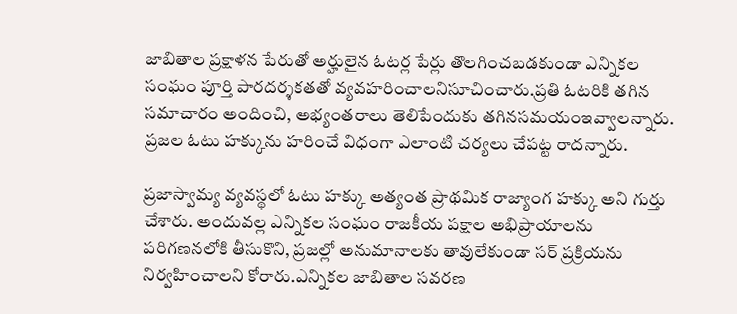జాబితాల ప్రక్షాళన పేరుతో అర్హులైన ఓటర్ల పేర్లు తొలగించబడకుండా ఎన్నికల సంఘం పూర్తి పారదర్శకతతో వ్యవహరించాలనిసూచించారు.ప్రతి ఓటరికి తగిన సమాచారం అందించి, అభ్యంతరాలు తెలిపేందుకు తగినసమయంఇవ్వాలన్నారు. ప్రజల ఓటు హక్కును హరించే విధంగా ఎలాంటి చర్యలు చేపట్ట రాదన్నారు.

ప్రజాస్వామ్య వ్యవస్థలో ఓటు హక్కు అత్యంత ప్రాథమిక రాజ్యాంగ హక్కు అని గుర్తు చేశారు. అందువల్ల ఎన్నికల సంఘం రాజకీయ పక్షాల అభిప్రాయాలను పరిగణనలోకి తీసుకొని, ప్రజల్లో అనుమానాలకు తావులేకుండా సర్ ప్రక్రియను నిర్వహించాలని కోరారు.ఎన్నికల జాబితాల సవరణ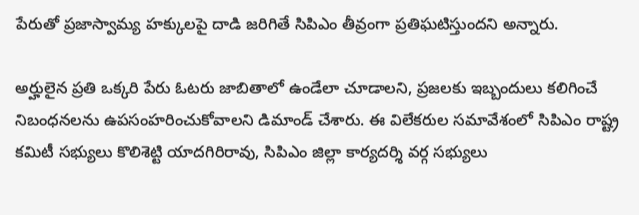పేరుతో ప్రజాస్వామ్య హక్కులపై దాడి జరిగితే సిపిఎం తీవ్రంగా ప్రతిఘటిస్తుందని అన్నారు.

అర్హులైన ప్రతి ఒక్కరి పేరు ఓటరు జాబితాలో ఉండేలా చూడాలని, ప్రజలకు ఇబ్బందులు కలిగించే నిబంధనలను ఉపసంహరించుకోవాలని డిమాండ్ చేశారు. ఈ విలేకరుల సమావేశంలో సిపిఎం రాష్ట్ర కమిటీ సభ్యులు కొలిశెట్టి యాదగిరిరావు, సిపిఎం జిల్లా కార్యదర్శి వర్గ సభ్యులు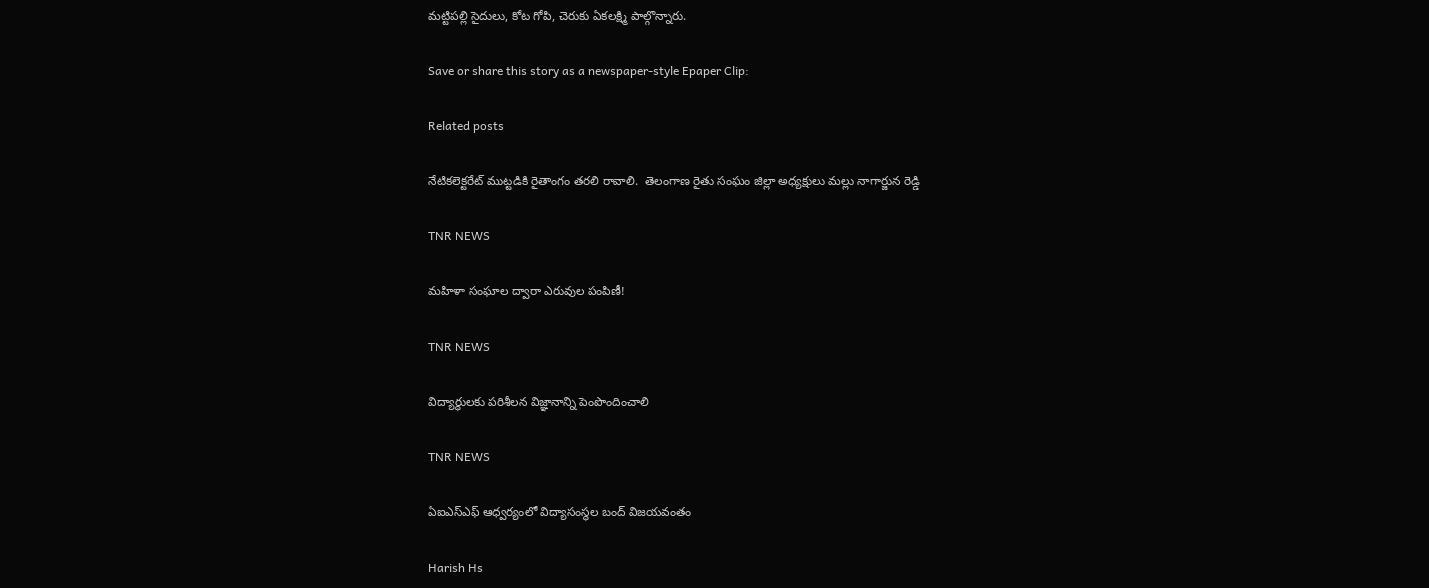మట్టిపల్లి సైదులు, కోట గోపి, చెరుకు ఏకలక్ష్మి పాల్గొన్నారు.

Save or share this story as a newspaper-style Epaper Clip:

Related posts

నేటికలెక్టరేట్ ముట్టడికి రైతాంగం తరలి రావాలి.  తెలంగాణ రైతు సంఘం జిల్లా అధ్యక్షులు మల్లు నాగార్జున రెడ్డి

TNR NEWS

మహిళా సంఘాల ద్వారా ఎరువుల పంపిణీ!

TNR NEWS

విద్యార్థులకు పరిశీలన విజ్ఞానాన్ని పెంపొందించాలి

TNR NEWS

ఏఐఎస్ఎఫ్ ఆధ్వర్యంలో విద్యాసంస్థల బంద్ విజయవంతం

Harish Hs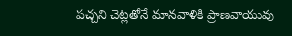పచ్చని చెట్లతోనే మానవాళికి ప్రాణవాయువు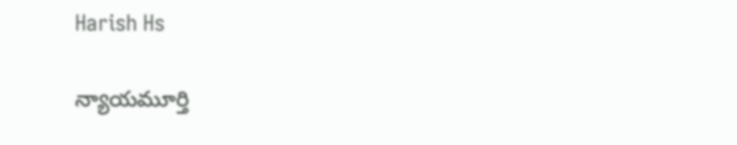Harish Hs

న్యాయమూర్తి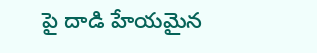పై దాడి హేయమైన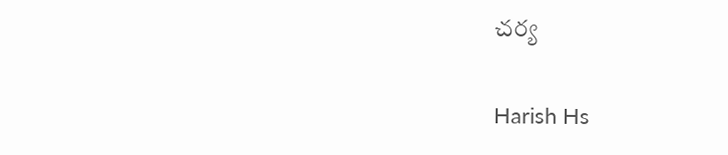చర్య

Harish Hs